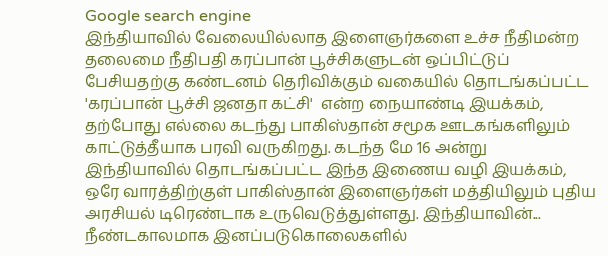Google search engine
இந்தியாவில் வேலையில்லாத இளைஞர்களை உச்ச நீதிமன்ற தலைமை நீதிபதி கரப்பான் பூச்சிகளுடன் ஒப்பிட்டுப் பேசியதற்கு கண்டனம் தெரிவிக்கும் வகையில் தொடங்கப்பட்ட 'கரப்பான் பூச்சி ஜனதா கட்சி'  என்ற நையாண்டி இயக்கம், தற்போது எல்லை கடந்து பாகிஸ்தான் சமூக ஊடகங்களிலும் காட்டுத்தீயாக பரவி வருகிறது. கடந்த மே 16 அன்று இந்தியாவில் தொடங்கப்பட்ட இந்த இணைய வழி இயக்கம், ஒரே வாரத்திற்குள் பாகிஸ்தான் இளைஞர்கள் மத்தியிலும் புதிய அரசியல் டிரெண்டாக உருவெடுத்துள்ளது. இந்தியாவின்...
நீண்டகாலமாக இனப்படுகொலைகளில்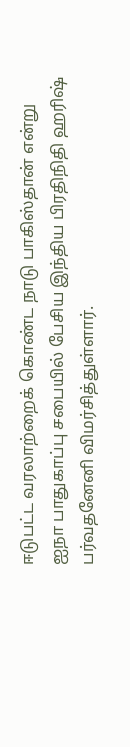ஈடுபட்ட வரலாற்றைக் கொண்ட நாடு பாகிஸ்தான் என்று ஐநா பாதுகாப்பு சபையில் பேசிய இந்திய பிரதிநிதி ஹரிஷ் பர்வதனேனி விமர்சித்துள்ளார்.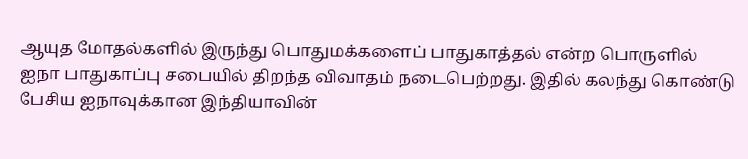ஆயுத மோதல்களில் இருந்து பொதுமக்களைப் பாதுகாத்தல் என்ற பொருளில் ஐநா பாதுகாப்பு சபையில் திறந்த விவாதம் நடைபெற்றது. இதில் கலந்து கொண்டு பேசிய ஐநாவுக்கான இந்தியாவின்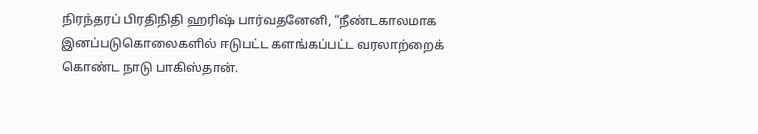நிரந்தரப் பிரதிநிதி ஹரிஷ் பார்வதனேனி, “நீண்டகாலமாக இனப்படுகொலைகளில் ஈடுபட்ட களங்கப்பட்ட வரலாற்றைக் கொண்ட நாடு பாகிஸ்தான்.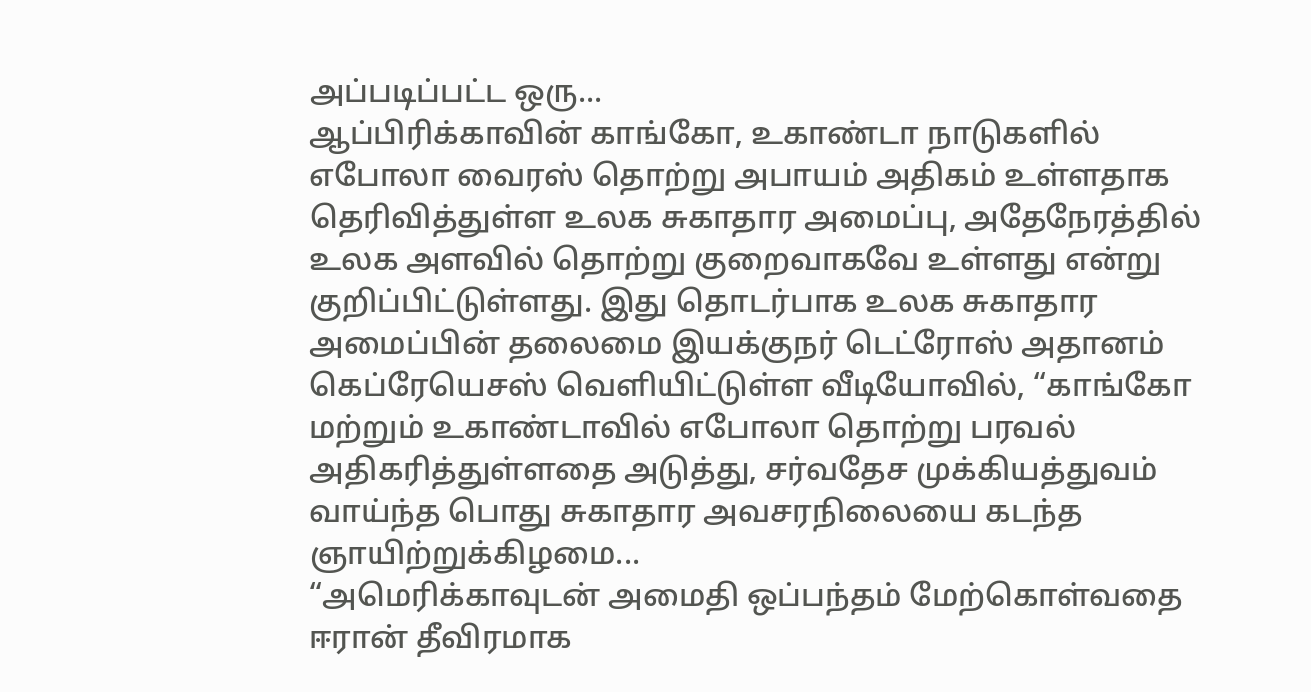அப்படிப்பட்ட ஒரு...
ஆப்பிரிக்காவின் காங்கோ, உகாண்டா நாடுகளில் எபோலா வைரஸ் தொற்று அபாயம் அதிகம் உள்ளதாக தெரிவித்துள்ள உலக சுகாதார அமைப்பு, அதேநேரத்தில் உலக அளவில் தொற்று குறைவாகவே உள்ளது என்று குறிப்பிட்டுள்ளது. இது தொடர்பாக உலக சுகாதார அமைப்பின் தலைமை இயக்குநர் டெட்ரோஸ் அதானம் கெப்ரேயெசஸ் வெளியிட்டுள்ள வீடியோவில், “காங்கோ மற்றும் உகாண்டாவில் எபோலா தொற்று பரவல் அதிகரித்துள்ளதை அடுத்து, சர்வதேச முக்கியத்துவம் வாய்ந்த பொது சுகாதார அவசரநிலையை கடந்த ஞாயிற்றுக்கிழமை...
“அமெரிக்காவுடன் அமைதி ஒப்பந்தம் மேற்கொள்வதை ஈரான் தீவிரமாக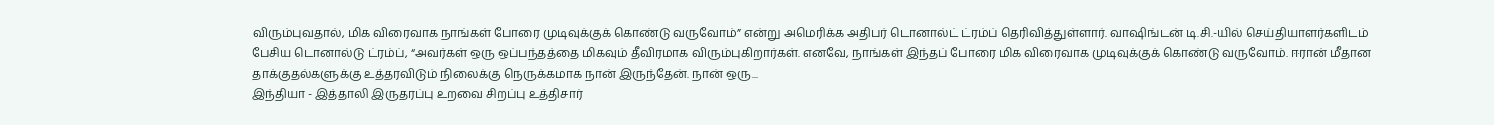விரும்புவதால், மிக விரைவாக நாங்கள் போரை முடிவுக்குக் கொண்டு வருவோம்” என்று அமெரிக்க அதிபர் டொனால்ட் ட்ரம்ப் தெரிவித்துள்ளார். வாஷிங்டன் டி.சி.-யில் செய்தியாளர்களிடம் பேசிய டொனால்டு ட்ரம்ப், “அவர்கள் ஒரு ஒப்பந்தத்தை மிகவும் தீவிரமாக விரும்புகிறார்கள். எனவே, நாங்கள் இந்தப் போரை மிக விரைவாக முடிவுக்குக் கொண்டு வருவோம். ஈரான் மீதான தாக்குதல்களுக்கு உத்தரவிடும் நிலைக்கு நெருக்கமாக நான் இருந்தேன். நான் ஒரு...
இந்தியா - இத்தாலி இருதரப்பு உறவை சிறப்பு உத்திசார்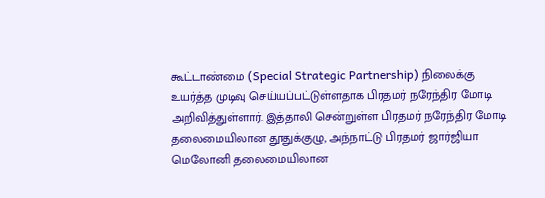கூட்டாண்மை (Special Strategic Partnership) நிலைக்கு உயர்த்த முடிவு செய்யப்பட்டுள்ளதாக பிரதமர் நரேந்திர மோடி அறிவித்துள்ளார். இத்தாலி சென்றுள்ள பிரதமர் நரேந்திர மோடி தலைமையிலான தூதுக்குழு, அந்நாட்டு பிரதமர் ஜார்ஜியா மெலோனி தலைமையிலான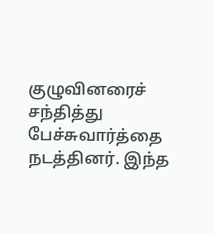குழுவினரைச் சந்தித்து பேச்சுவார்த்தை நடத்தினர். இந்த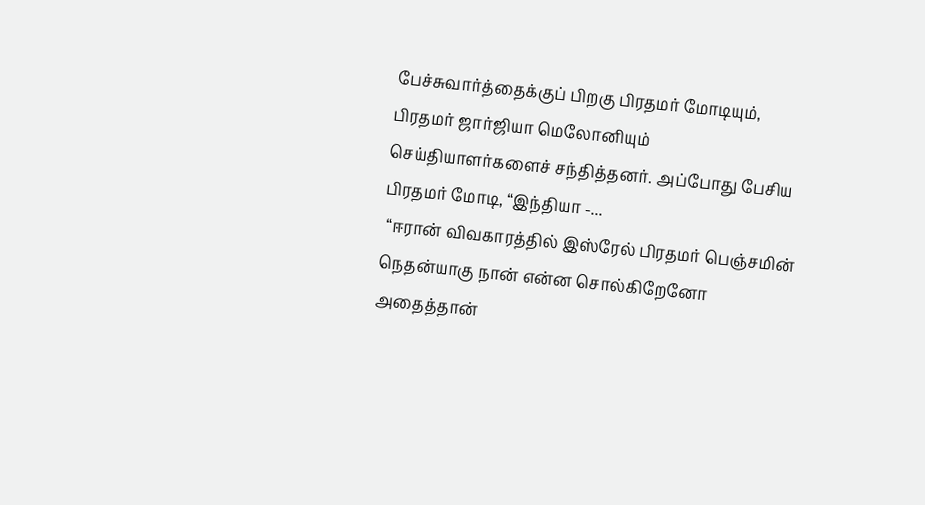பேச்சுவார்த்தைக்குப் பிறகு பிரதமர் மோடியும், பிரதமர் ஜார்ஜியா மெலோனியும் செய்தியாளர்களைச் சந்தித்தனர். அப்போது பேசிய பிரதமர் மோடி, “இந்தியா -...
 “ஈரான் விவகாரத்தில் இஸ்ரேல் பிரதமர் பெஞ்சமின் நெதன்யாகு நான் என்ன சொல்கிறேனோ அதைத்தான்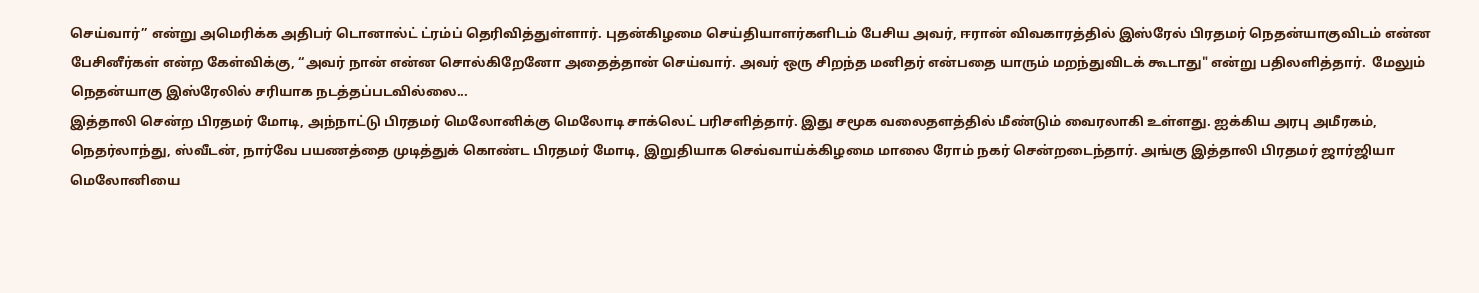செய்வார்” என்று அமெரிக்க அதிபர் டொனால்ட் ட்ரம்ப் தெரிவித்துள்ளார். புதன்கிழமை செய்தியாளர்களிடம் பேசிய அவர், ஈரான் விவகாரத்தில் இஸ்ரேல் பிரதமர் நெதன்யாகுவிடம் என்ன பேசினீர்கள் என்ற கேள்விக்கு, “அவர் நான் என்ன சொல்கிறேனோ அதைத்தான் செய்வார். அவர் ஒரு சிறந்த மனிதர் என்பதை யாரும் மறந்துவிடக் கூடாது" என்று பதிலளித்தார்.  மேலும் நெதன்யாகு இஸ்ரேலில் சரியாக நடத்தப்படவில்லை...
இத்தாலி சென்ற பிரதமர் மோடி, அந்நாட்டு பிரதமர் மெலோனிக்கு மெலோடி சாக்லெட் பரிசளித்தார். இது சமூக வலைதளத்தில் மீண்டும் வைரலாகி உள்ளது. ஐக்கிய அரபு அமீரகம், நெதர்லாந்து, ஸ்வீடன், நார்வே பயணத்தை முடித்துக் கொண்ட பிரதமர் மோடி, இறுதியாக செவ்வாய்க்கிழமை மாலை ரோம் நகர் சென்றடைந்தார். அங்கு இத்தாலி பிரதமர் ஜார்ஜியா மெலோனியை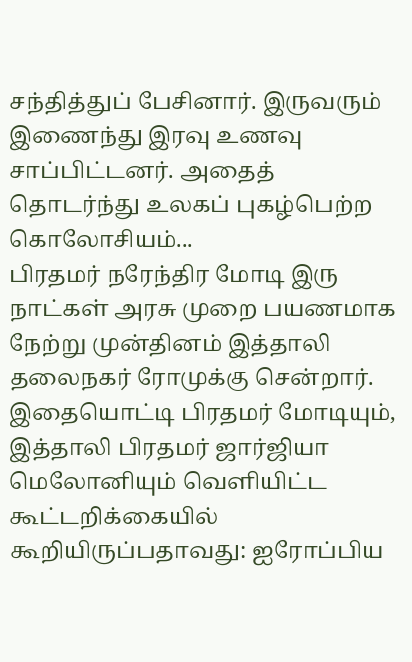சந்தித்துப் பேசினார். இருவரும் இணைந்து இரவு உணவு சாப்பிட்டனர். அதைத் தொடர்ந்து உலகப் புகழ்பெற்ற கொலோசியம்...
பிரதமர் நரேந்திர மோடி இரு நாட்கள் அரசு முறை பயணமாக நேற்று முன்தினம் இத்தாலி தலைநகர் ரோமுக்கு சென்றார். இதையொட்டி பிரதமர் மோடியும், இத்தாலி பிரதமர் ஜார்ஜியா மெலோனியும் வெளியிட்ட கூட்டறிக்கையில் கூறியிருப்பதாவது: ஐரோப்பிய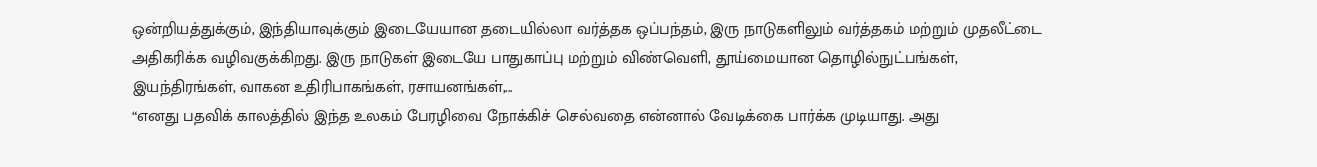ஒன்றியத்துக்கும், இந்தியாவுக்கும் இடையேயான தடையில்லா வர்த்தக ஒப்பந்தம், இரு நாடுகளிலும் வர்த்தகம் மற்றும் முதலீட்டை அதிகரிக்க வழிவகுக்கிறது. இரு நாடுகள் இடையே பாதுகாப்பு மற்றும் விண்வெளி, தூய்மையான தொழில்நுட்பங்கள், இயந்திரங்கள், வாகன உதிரிபாகங்கள், ரசாயனங்கள்,...
“எனது பதவிக் காலத்தில் இந்த உலகம் பேரழிவை நோக்கிச் செல்வதை என்னால் வேடிக்கை பார்க்க முடியாது. அது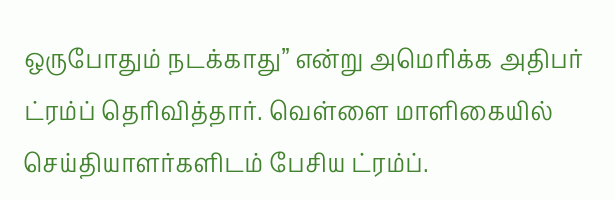ஒருபோதும் நடக்காது” என்று அமெரிக்க அதிபர் ட்ரம்ப் தெரிவித்தார். வெள்ளை மாளிகையில் செய்தியாளர்களிடம் பேசிய ட்ரம்ப்.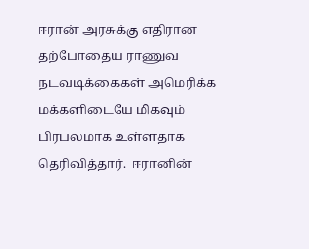ஈரான் அரசுக்கு எதிரான தற்போதைய ராணுவ நடவடிக்கைகள் அமெரிக்க மக்களிடையே மிகவும் பிரபலமாக உள்ளதாக தெரிவித்தார்.  ஈரானின்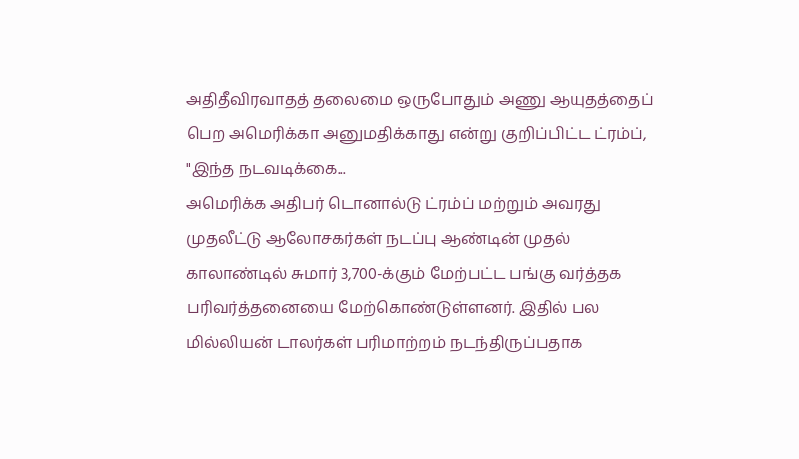அதிதீவிரவாதத் தலைமை ஒருபோதும் அணு ஆயுதத்தைப் பெற அமெரிக்கா அனுமதிக்காது என்று குறிப்பிட்ட ட்ரம்ப், "இந்த நடவடிக்கை...
அமெரிக்க அதிபர் டொனால்டு ட்ரம்ப் மற்றும் அவரது முதலீட்டு ஆலோசகர்கள் நடப்பு ஆண்டின் முதல் காலாண்டில் சுமார் 3,700-க்கும் மேற்பட்ட பங்கு வர்த்தக பரிவர்த்தனையை மேற்கொண்டுள்ளனர். இதில் பல மில்லியன் டாலர்கள் பரிமாற்றம் நடந்திருப்பதாக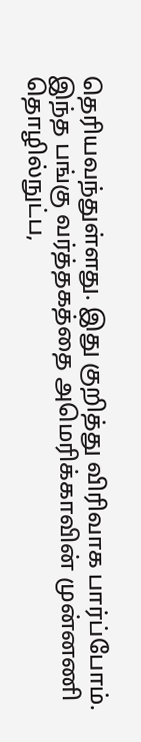தெரியவந்துள்ளது. இது குறித்து விரிவாக பார்ப்போம். இந்த பங்கு வர்த்தகத்தை அமெரிக்காவின் முன்னணி தொழில்நுட்ப,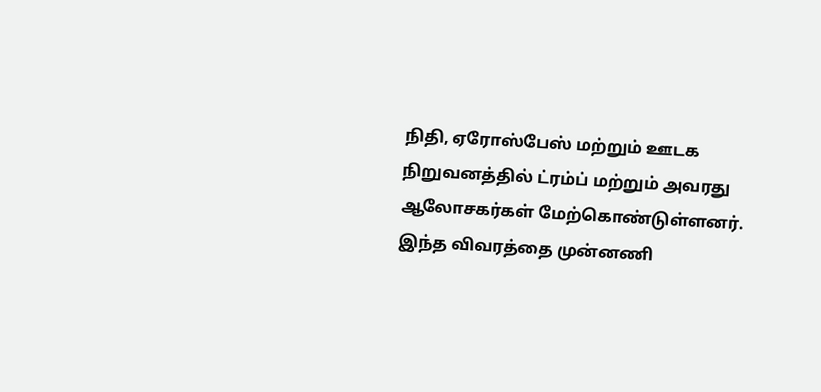நிதி, ஏரோஸ்பேஸ் மற்றும் ஊடக நிறுவனத்தில் ட்ரம்ப் மற்றும் அவரது ஆலோசகர்கள் மேற்கொண்டுள்ளனர். இந்த விவரத்தை முன்னணி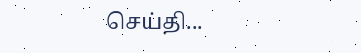செய்தி...